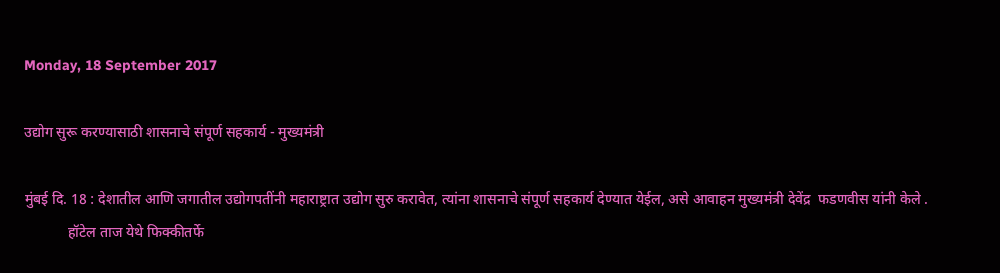Monday, 18 September 2017

उद्योग सुरू करण्यासाठी शासनाचे संपूर्ण सहकार्य - मुख्यमंत्री

मुंबई दि. 18 : देशातील आणि जगातील उद्योगपतींनी महाराष्ट्रात उद्योग सुरु करावेत, त्यांना शासनाचे संपूर्ण सहकार्य देण्यात येईल, असे आवाहन मुख्यमंत्री देवेंद्र  फडणवीस यांनी केले .
            हॉटेल ताज येथे फिक्कीतर्फे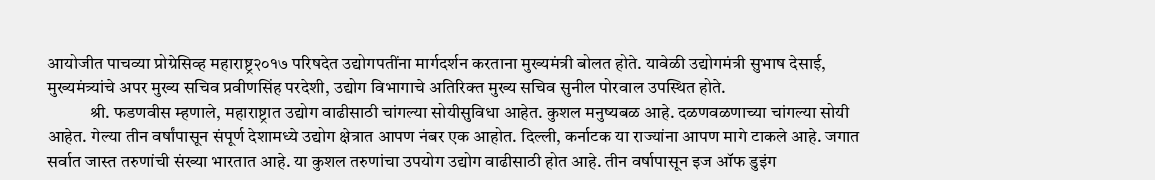आयोजीत पाचव्या प्रोग्रेसिव्ह महाराष्ट्र२०१७ परिषदेत उद्योगपतींना मार्गदर्शन करताना मुख्यमंत्री बोलत होते. यावेळी उद्योगमंत्री सुभाष देसाई, मुख्यमंत्र्यांचे अपर मुख्य सचिव प्रवीणसिंह परदेशी, उद्योग विभागाचे अतिरिक्त मुख्य सचिव सुनील पोरवाल उपस्थित होते.
            श्री. फडणवीस म्हणाले, महाराष्ट्रात उद्योग वाढीसाठी चांगल्या सोयीसुविधा आहेत. कुशल मनुष्यबळ आहे. दळणवळणाच्या चांगल्या सोयी आहेत. गेल्या तीन वर्षांपासून संपूर्ण देशामध्ये उद्योग क्षेत्रात आपण नंबर एक आहोत. दिल्ली, कर्नाटक या राज्यांना आपण मागे टाकले आहे. जगात सर्वात जास्त तरुणांची संख्या भारतात आहे. या कुशल तरुणांचा उपयोग उद्योग वाढीसाठी होत आहे. तीन वर्षापासून इज ऑफ डुइंग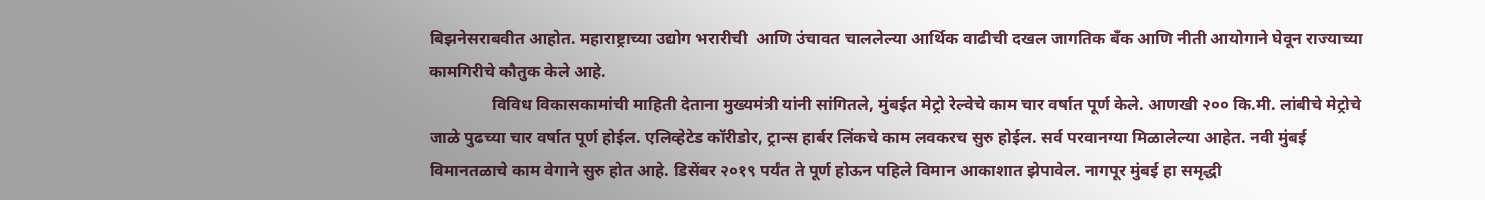बिझनेसराबवीत आहोत. महाराष्ट्राच्या उद्योग भरारीची  आणि उंचावत चाललेल्या आर्थिक वाढीची दखल जागतिक बँक आणि नीती आयोगाने घेवून राज्याच्या कामगिरीचे कौतुक केले आहे.
               विविध विकासकामांची माहिती देताना मुख्यमंत्री यांनी सांगितले, मुंबईत मेट्रो रेल्वेचे काम चार वर्षात पूर्ण केले. आणखी २०० कि.मी. लांबीचे मेट्रोचे जाळे पुढच्या चार वर्षात पूर्ण होईल. एलिव्हेटेड कॉरीडोर, ट्रान्स हार्बर लिंकचे काम लवकरच सुरु होईल. सर्व परवानग्या मिळालेल्या आहेत. नवी मुंबई विमानतळाचे काम वेगाने सुरु होत आहे. डिसेंबर २०१९ पर्यंत ते पूर्ण होऊन पहिले विमान आकाशात झेपावेल. नागपूर मुंबई हा समृद्धी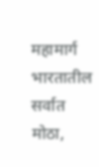महामार्ग भारतातील सर्वात मोठा,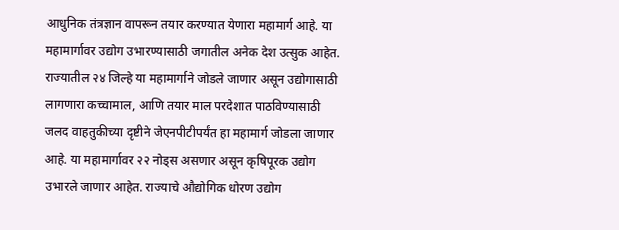आधुनिक तंत्रज्ञान वापरून तयार करण्यात येणारा महामार्ग आहे. या महामार्गावर उद्योग उभारण्यासाठी जगातील अनेक देश उत्सुक आहेत. राज्यातील २४ जिल्हे या महामार्गाने जोडले जाणार असून उद्योगासाठी लागणारा कच्चामाल, आणि तयार माल परदेशात पाठविण्यासाठी जलद वाहतुकीच्या दृष्टीने जेएनपीटीपर्यंत हा महामार्ग जोडला जाणार आहे. या महामार्गावर २२ नोड्स असणार असून कृषिपूरक उद्योग उभारले जाणार आहेत. राज्याचे औद्योगिक धोरण उद्योग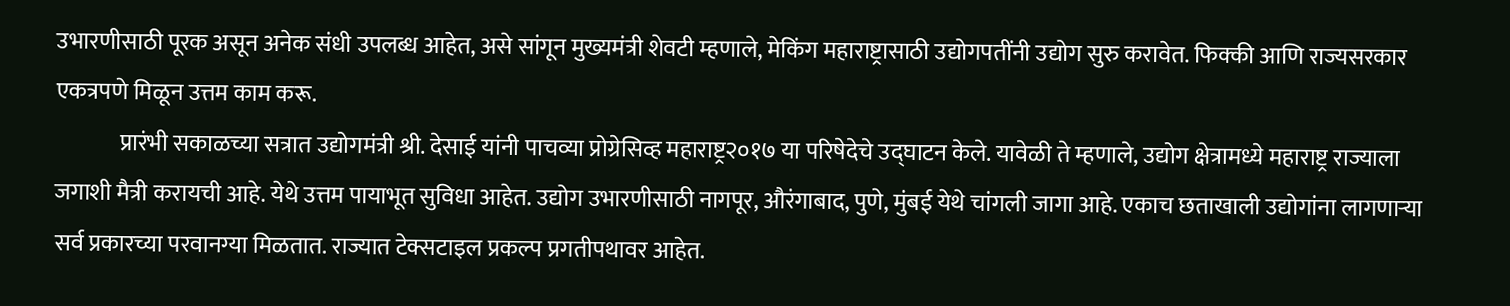उभारणीसाठी पूरक असून अनेक संधी उपलब्ध आहेत, असे सांगून मुख्यमंत्री शेवटी म्हणाले, मेकिंग महाराष्ट्रासाठी उद्योगपतींनी उद्योग सुरु करावेत. फिक्की आणि राज्यसरकार एकत्रपणे मिळून उत्तम काम करू.
              प्रारंभी सकाळच्या सत्रात उद्योगमंत्री श्री. देसाई यांनी पाचव्या प्रोग्रेसिव्ह महाराष्ट्र२०१७ या परिषेदेचे उद्घाटन केले. यावेळी ते म्हणाले, उद्योग क्षेत्रामध्ये महाराष्ट्र राज्याला जगाशी मैत्री करायची आहे. येथे उत्तम पायाभूत सुविधा आहेत. उद्योग उभारणीसाठी नागपूर, औरंगाबाद, पुणे, मुंबई येथे चांगली जागा आहे. एकाच छताखाली उद्योगांना लागणाऱ्या सर्व प्रकारच्या परवानग्या मिळतात. राज्यात टेक्सटाइल प्रकल्प प्रगतीपथावर आहेत.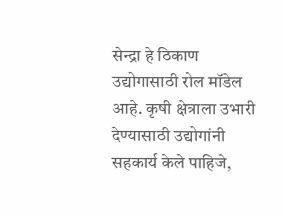सेन्द्रा हे ठिकाण उद्योगासाठी रोल मॉडेल आहे. कृषी क्षेत्राला उभारी देण्यासाठी उद्योगांनी सहकार्य केले पाहिजे,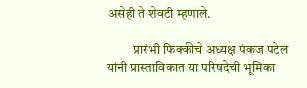असेही ते शेवटी म्हणाले.

          प्रारंभी फिक्कीचे अध्यक्ष पंकज पटेल यांनी प्रास्ताविकात या परिषदेची भूमिका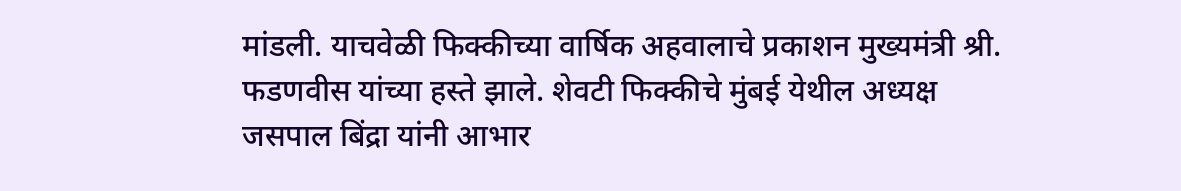मांडली. याचवेळी फिक्कीच्या वार्षिक अहवालाचे प्रकाशन मुख्यमंत्री श्री. फडणवीस यांच्या हस्ते झाले. शेवटी फिक्कीचे मुंबई येथील अध्यक्ष जसपाल बिंद्रा यांनी आभार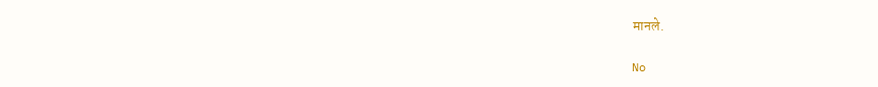मानले.

No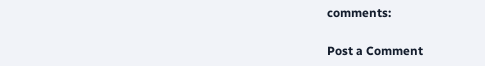comments:

Post a Comment